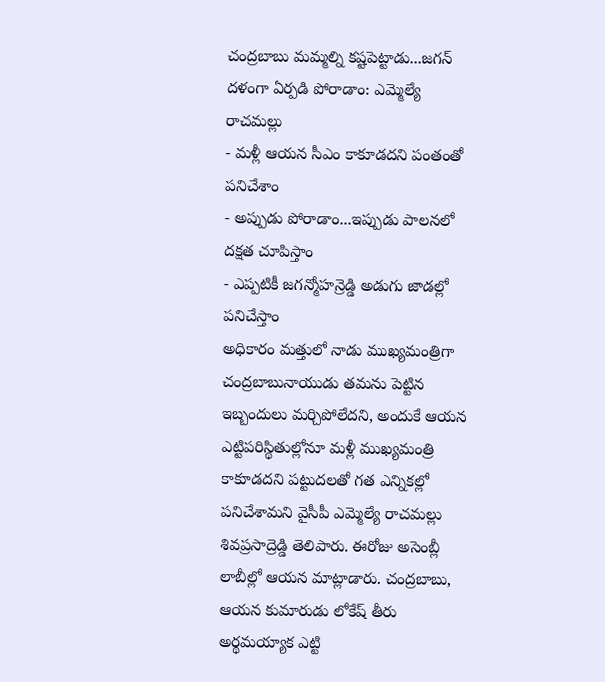చంద్రబాబు మమ్మల్ని కష్టపెట్టాడు...జగన్ దళంగా ఏర్పడి పోరాడాం: ఎమ్మెల్యే రాచమల్లు
- మళ్లీ ఆయన సీఎం కాకూడదని పంతంతో పనిచేశాం
- అప్పుడు పోరాడాం...ఇప్పుడు పాలనలో దక్షత చూపిస్తాం
- ఎప్పటికీ జగన్మోహన్రెడ్డి అడుగు జాడల్లో పనిచేస్తాం
అధికారం మత్తులో నాడు ముఖ్యమంత్రిగా చంద్రబాబునాయుడు తమను పెట్టిన ఇబ్బందులు మర్చిపోలేదని, అందుకే ఆయన ఎట్టిపరిస్థితుల్లోనూ మళ్లీ ముఖ్యమంత్రి కాకూడదని పట్టుదలతో గత ఎన్నికల్లో పనిచేశామని వైసీపీ ఎమ్మెల్యే రాచమల్లు శివప్రసాద్రెడ్డి తెలిపారు. ఈరోజు అసెంబ్లీ లాబీల్లో ఆయన మాట్లాడారు. చంద్రబాబు, ఆయన కుమారుడు లోకేష్ తీరు అర్థమయ్యాక ఎట్టి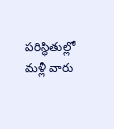పరిస్థితుల్లో మళ్లీ వారు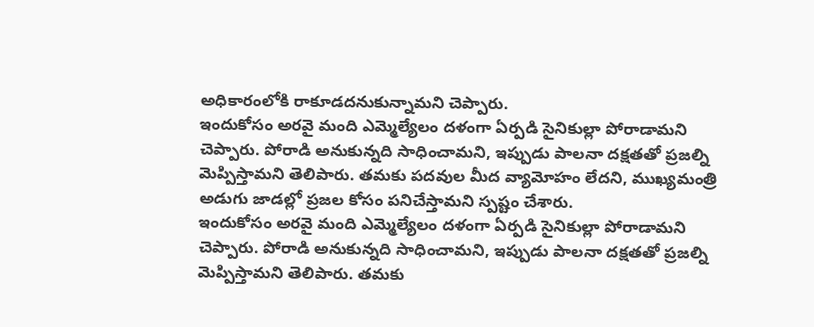అధికారంలోకి రాకూడదనుకున్నామని చెప్పారు.
ఇందుకోసం అరవై మంది ఎమ్మెల్యేలం దళంగా ఏర్పడి సైనికుల్లా పోరాడామని చెప్పారు. పోరాడి అనుకున్నది సాధించామని, ఇప్పుడు పాలనా దక్షతతో ప్రజల్ని మెప్పిస్తామని తెలిపారు. తమకు పదవుల మీద వ్యామోహం లేదని, ముఖ్యమంత్రి అడుగు జాడల్లో ప్రజల కోసం పనిచేస్తామని స్పష్టం చేశారు.
ఇందుకోసం అరవై మంది ఎమ్మెల్యేలం దళంగా ఏర్పడి సైనికుల్లా పోరాడామని చెప్పారు. పోరాడి అనుకున్నది సాధించామని, ఇప్పుడు పాలనా దక్షతతో ప్రజల్ని మెప్పిస్తామని తెలిపారు. తమకు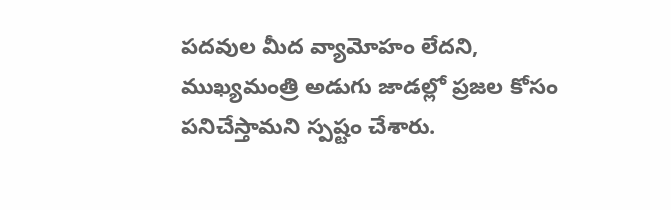పదవుల మీద వ్యామోహం లేదని, ముఖ్యమంత్రి అడుగు జాడల్లో ప్రజల కోసం పనిచేస్తామని స్పష్టం చేశారు.